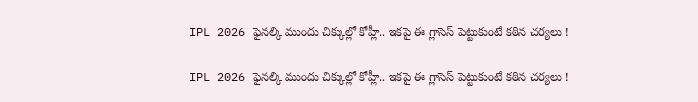IPL 2026 ఫైనల్కి ముందు చిక్కుల్లో కోహ్లీ.. ఇకపై ఈ గ్లాసెస్ పెట్టుకుంటే కఠిన చర్యలు !

IPL 2026 ఫైనల్కి ముందు చిక్కుల్లో కోహ్లీ.. ఇకపై ఈ గ్లాసెస్ పెట్టుకుంటే కఠిన చర్యలు !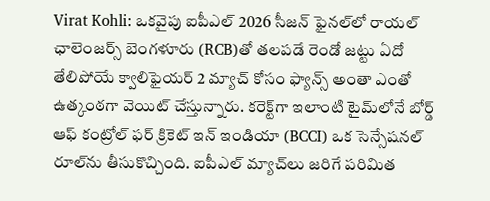Virat Kohli: ఒకవైపు ఐపీఎల్ 2026 సీజన్ ఫైనల్‌లో రాయల్ ఛాలెంజర్స్ బెంగళూరు (RCB)తో తలపడే రెండో జట్టు ఏదో తేలిపోయే క్వాలిఫైయర్ 2 మ్యాచ్ కోసం ఫ్యాన్స్ అంతా ఎంతో ఉత్కంఠగా వెయిట్ చేస్తున్నారు. కరెక్ట్‌గా ఇలాంటి టైమ్‌లోనే బోర్డ్ ఆఫ్ కంట్రోల్ ఫర్ క్రికెట్ ఇన్ ఇండియా (BCCI) ఒక సెన్సేషనల్ రూల్‌ను తీసుకొచ్చింది. ఐపీఎల్ మ్యాచ్‌లు జరిగే పరిమిత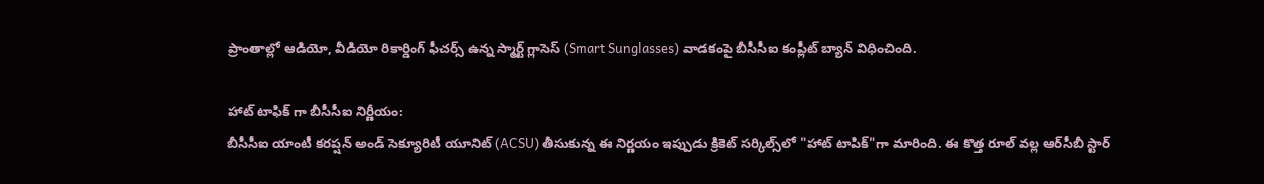ప్రాంతాల్లో ఆడియో, వీడియో రికార్డింగ్ ఫీచర్స్ ఉన్న స్మార్ట్ గ్లాసెస్ (Smart Sunglasses) వాడకంపై బీసీసీఐ కంప్లీట్ బ్యాన్ విధించింది.

హాట్ టాఫిక్ గా బీసీసీఐ నిర్ణీయం:
బీసీసీఐ యాంటీ కరప్షన్ అండ్ సెక్యూరిటీ యూనిట్ (ACSU) తీసుకున్న ఈ నిర్ణయం ఇప్పుడు క్రికెట్ సర్కిల్స్‌లో "హాట్ టాపిక్‌"గా మారింది. ఈ కొత్త రూల్ వల్ల ఆర్‌సీబీ స్టార్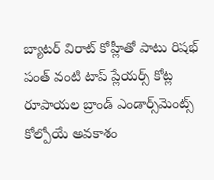బ్యాటర్ విరాట్ కోహ్లీతో పాటు రిషభ్ పంత్ వంటి టాప్ ప్లేయర్స్ కోట్ల రూపాయల బ్రాండ్ ఎండార్స్‌మెంట్స్ కోల్పోయే అవకాశం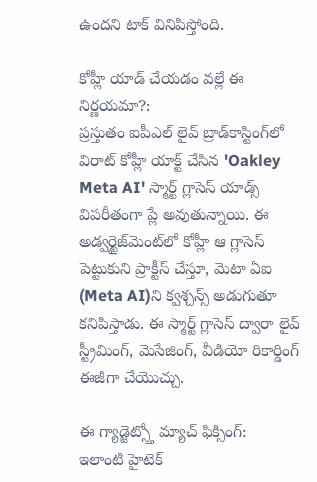ఉందని టాక్ వినిపిస్తోంది.

కోహ్లీ యాడ్ చేయడం వల్లే ఈ నిర్ణయమా?:
ప్రస్తుతం ఐపీఎల్ లైవ్ బ్రాడ్‌కాస్టింగ్‌లో విరాట్ కోహ్లీ యాక్ట్ చేసిన 'Oakley Meta AI' స్మార్ట్ గ్లాసెస్ యాడ్స్ విపరీతంగా ప్లే అవుతున్నాయి. ఈ అడ్వర్టైజ్‌మెంట్‌లో కోహ్లీ ఆ గ్లాసెస్ పెట్టుకుని ప్రాక్టీస్ చేస్తూ, మెటా ఏఐ (Meta AI)ని క్వశ్చన్స్ అడుగుతూ కనిపిస్తాడు. ఈ స్మార్ట్ గ్లాసెస్ ద్వారా లైవ్ స్ట్రీమింగ్, మెసేజింగ్, వీడియో రికార్డింగ్ ఈజీగా చేయొచ్చు.

ఈ గ్యాడ్జెట్స్తో మ్యాచ్ ఫిక్సింగ్:
ఇలాంటి హైటెక్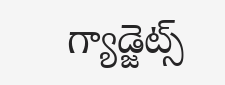గ్యాడ్జెట్స్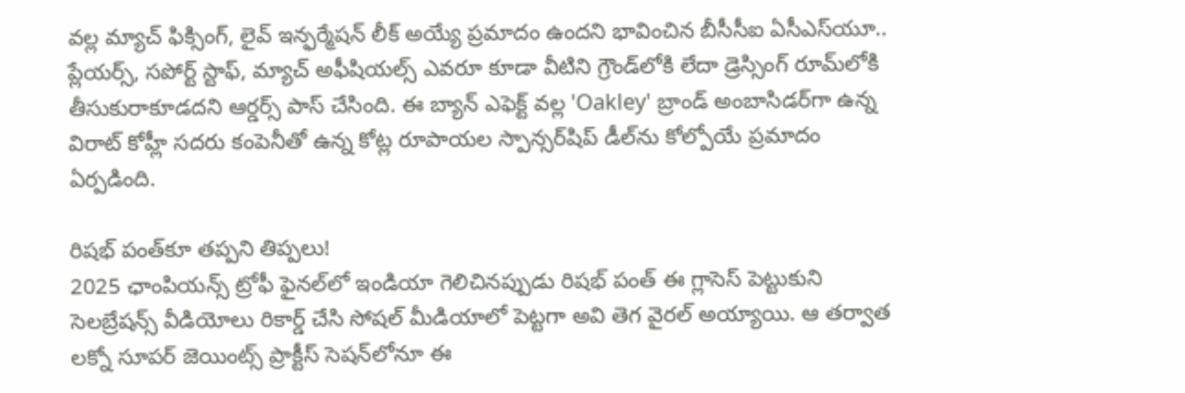వల్ల మ్యాచ్ ఫిక్సింగ్, లైవ్ ఇన్ఫర్మేషన్ లీక్ అయ్యే ప్రమాదం ఉందని భావించిన బీసీసీఐ ఏసీఎస్‌యూ.. ప్లేయర్స్, సపోర్ట్ స్టాఫ్, మ్యాచ్ అఫీషియల్స్ ఎవరూ కూడా వీటిని గ్రౌండ్‌లోకి లేదా డ్రెస్సింగ్ రూమ్‌లోకి తీసుకురాకూడదని ఆర్డర్స్ పాస్ చేసింది. ఈ బ్యాన్ ఎఫెక్ట్ వల్ల 'Oakley' బ్రాండ్ అంబాసిడర్‌గా ఉన్న విరాట్ కోహ్లీ సదరు కంపెనీతో ఉన్న కోట్ల రూపాయల స్పాన్సర్‌షిప్ డీల్‌ను కోల్పోయే ప్రమాదం ఏర్పడింది.

రిషభ్ పంత్‌కూ తప్పని తిప్పలు!
2025 ఛాంపియన్స్ ట్రోఫీ ఫైనల్‌లో ఇండియా గెలిచినప్పుడు రిషభ్ పంత్ ఈ గ్లాసెస్ పెట్టుకుని సెలబ్రేషన్స్ వీడియోలు రికార్డ్ చేసి సోషల్ మీడియాలో పెట్టగా అవి తెగ వైరల్ అయ్యాయి. ఆ తర్వాత లక్నో సూపర్ జెయింట్స్ ప్రాక్టీస్ సెషన్‌లోనూ ఈ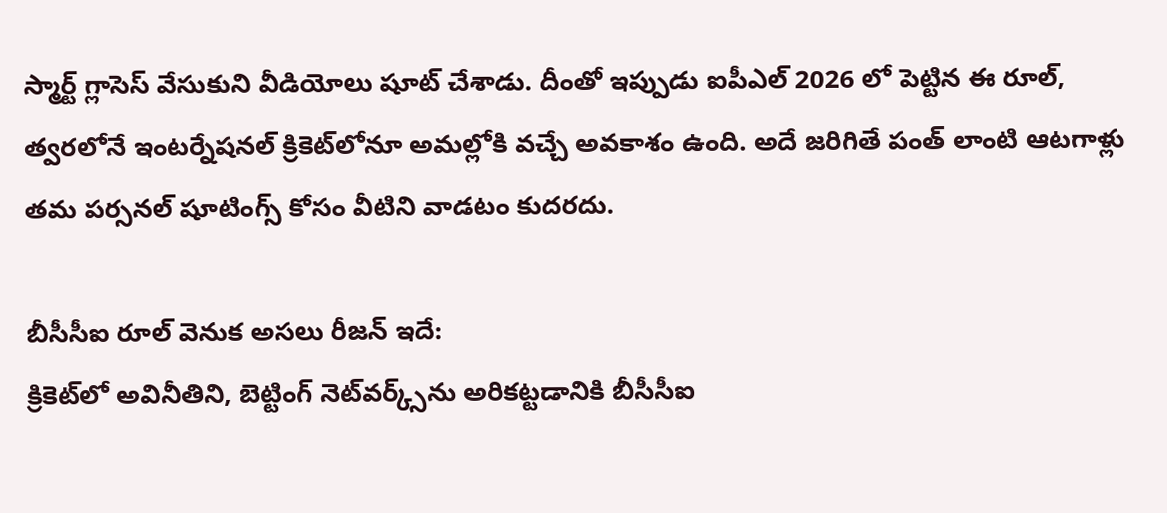స్మార్ట్ గ్లాసెస్ వేసుకుని వీడియోలు షూట్ చేశాడు. దీంతో ఇప్పుడు ఐపీఎల్ 2026 లో పెట్టిన ఈ రూల్, త్వరలోనే ఇంటర్నేషనల్ క్రికెట్‌లోనూ అమల్లోకి వచ్చే అవకాశం ఉంది. అదే జరిగితే పంత్ లాంటి ఆటగాళ్లు తమ పర్సనల్ షూటింగ్స్ కోసం వీటిని వాడటం కుదరదు.

బీసీసీఐ రూల్ వెనుక అసలు రీజన్ ఇదే:
క్రికెట్‌లో అవినీతిని, బెట్టింగ్ నెట్‌వర్క్స్‌ను అరికట్టడానికి బీసీసీఐ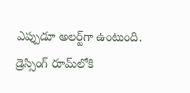ఎప్పుడూ అలర్ట్‌గా ఉంటుంది. డ్రెస్సింగ్ రూమ్‌లోకి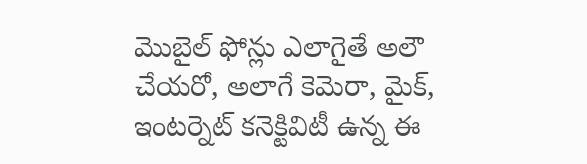మొబైల్ ఫోన్లు ఎలాగైతే అలౌ చేయరో, అలాగే కెమెరా, మైక్, ఇంటర్నెట్ కనెక్టివిటీ ఉన్న ఈ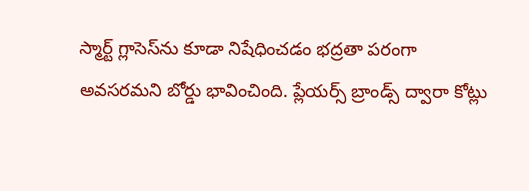స్మార్ట్ గ్లాసెస్‌ను కూడా నిషేధించడం భద్రతా పరంగా అవసరమని బోర్డు భావించింది. ప్లేయర్స్ బ్రాండ్స్ ద్వారా కోట్లు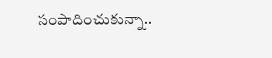సంపాదించుకున్నా..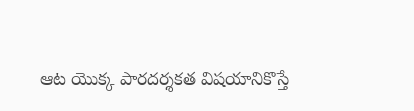ఆట యొక్క పారదర్శకత విషయానికొస్తే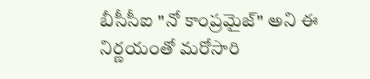బీసీసీఐ "నో కాంప్రమైజ్" అని ఈ నిర్ణయంతో మరోసారి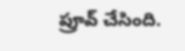ప్రూవ్ చేసింది.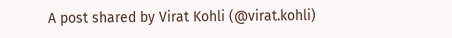A post shared by Virat Kohli (@virat.kohli)